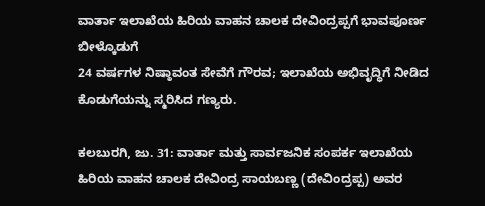ವಾರ್ತಾ ಇಲಾಖೆಯ ಹಿರಿಯ ವಾಹನ ಚಾಲಕ ದೇವಿಂದ್ರಪ್ಪಗೆ ಭಾವಪೂರ್ಣ ಬೀಳ್ಕೊಡುಗೆ
24 ವರ್ಷಗಳ ನಿಷ್ಠಾವಂತ ಸೇವೆಗೆ ಗೌರವ; ಇಲಾಖೆಯ ಅಭಿವೃದ್ಧಿಗೆ ನೀಡಿದ ಕೊಡುಗೆಯನ್ನು ಸ್ಮರಿಸಿದ ಗಣ್ಯರು.

ಕಲಬುರಗಿ, ಜು. 31: ವಾರ್ತಾ ಮತ್ತು ಸಾರ್ವಜನಿಕ ಸಂಪರ್ಕ ಇಲಾಖೆಯ ಹಿರಿಯ ವಾಹನ ಚಾಲಕ ದೇವಿಂದ್ರ ಸಾಯಬಣ್ಣ (ದೇವಿಂದ್ರಪ್ಪ) ಅವರ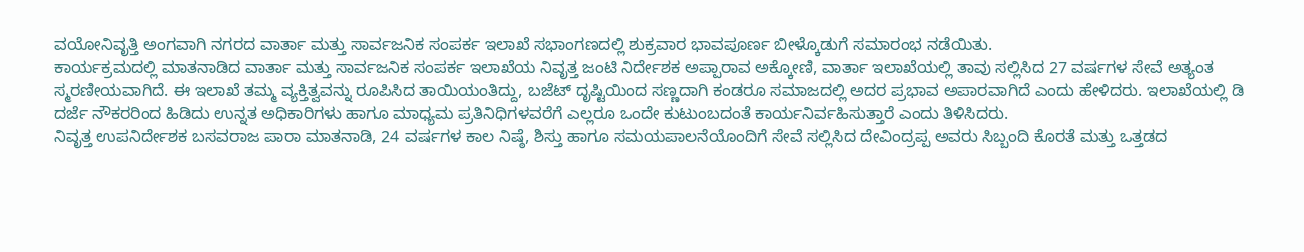ವಯೋನಿವೃತ್ತಿ ಅಂಗವಾಗಿ ನಗರದ ವಾರ್ತಾ ಮತ್ತು ಸಾರ್ವಜನಿಕ ಸಂಪರ್ಕ ಇಲಾಖೆ ಸಭಾಂಗಣದಲ್ಲಿ ಶುಕ್ರವಾರ ಭಾವಪೂರ್ಣ ಬೀಳ್ಕೊಡುಗೆ ಸಮಾರಂಭ ನಡೆಯಿತು.
ಕಾರ್ಯಕ್ರಮದಲ್ಲಿ ಮಾತನಾಡಿದ ವಾರ್ತಾ ಮತ್ತು ಸಾರ್ವಜನಿಕ ಸಂಪರ್ಕ ಇಲಾಖೆಯ ನಿವೃತ್ತ ಜಂಟಿ ನಿರ್ದೇಶಕ ಅಪ್ಪಾರಾವ ಅಕ್ಕೋಣಿ, ವಾರ್ತಾ ಇಲಾಖೆಯಲ್ಲಿ ತಾವು ಸಲ್ಲಿಸಿದ 27 ವರ್ಷಗಳ ಸೇವೆ ಅತ್ಯಂತ ಸ್ಮರಣೀಯವಾಗಿದೆ. ಈ ಇಲಾಖೆ ತಮ್ಮ ವ್ಯಕ್ತಿತ್ವವನ್ನು ರೂಪಿಸಿದ ತಾಯಿಯಂತಿದ್ದು, ಬಜೆಟ್ ದೃಷ್ಟಿಯಿಂದ ಸಣ್ಣದಾಗಿ ಕಂಡರೂ ಸಮಾಜದಲ್ಲಿ ಅದರ ಪ್ರಭಾವ ಅಪಾರವಾಗಿದೆ ಎಂದು ಹೇಳಿದರು. ಇಲಾಖೆಯಲ್ಲಿ ಡಿ ದರ್ಜೆ ನೌಕರರಿಂದ ಹಿಡಿದು ಉನ್ನತ ಅಧಿಕಾರಿಗಳು ಹಾಗೂ ಮಾಧ್ಯಮ ಪ್ರತಿನಿಧಿಗಳವರೆಗೆ ಎಲ್ಲರೂ ಒಂದೇ ಕುಟುಂಬದಂತೆ ಕಾರ್ಯನಿರ್ವಹಿಸುತ್ತಾರೆ ಎಂದು ತಿಳಿಸಿದರು.
ನಿವೃತ್ತ ಉಪನಿರ್ದೇಶಕ ಬಸವರಾಜ ಪಾರಾ ಮಾತನಾಡಿ, 24 ವರ್ಷಗಳ ಕಾಲ ನಿಷ್ಠೆ, ಶಿಸ್ತು ಹಾಗೂ ಸಮಯಪಾಲನೆಯೊಂದಿಗೆ ಸೇವೆ ಸಲ್ಲಿಸಿದ ದೇವಿಂದ್ರಪ್ಪ ಅವರು ಸಿಬ್ಬಂದಿ ಕೊರತೆ ಮತ್ತು ಒತ್ತಡದ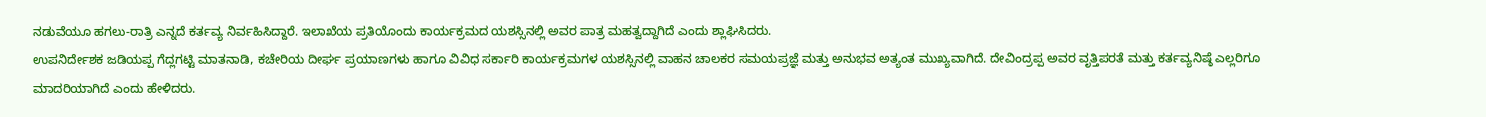ನಡುವೆಯೂ ಹಗಲು-ರಾತ್ರಿ ಎನ್ನದೆ ಕರ್ತವ್ಯ ನಿರ್ವಹಿಸಿದ್ದಾರೆ. ಇಲಾಖೆಯ ಪ್ರತಿಯೊಂದು ಕಾರ್ಯಕ್ರಮದ ಯಶಸ್ಸಿನಲ್ಲಿ ಅವರ ಪಾತ್ರ ಮಹತ್ವದ್ದಾಗಿದೆ ಎಂದು ಶ್ಲಾಘಿಸಿದರು.
ಉಪನಿರ್ದೇಶಕ ಜಡಿಯಪ್ಪ ಗೆದ್ಲಗಟ್ಟಿ ಮಾತನಾಡಿ, ಕಚೇರಿಯ ದೀರ್ಘ ಪ್ರಯಾಣಗಳು ಹಾಗೂ ವಿವಿಧ ಸರ್ಕಾರಿ ಕಾರ್ಯಕ್ರಮಗಳ ಯಶಸ್ಸಿನಲ್ಲಿ ವಾಹನ ಚಾಲಕರ ಸಮಯಪ್ರಜ್ಞೆ ಮತ್ತು ಅನುಭವ ಅತ್ಯಂತ ಮುಖ್ಯವಾಗಿದೆ. ದೇವಿಂದ್ರಪ್ಪ ಅವರ ವೃತ್ತಿಪರತೆ ಮತ್ತು ಕರ್ತವ್ಯನಿಷ್ಠೆ ಎಲ್ಲರಿಗೂ ಮಾದರಿಯಾಗಿದೆ ಎಂದು ಹೇಳಿದರು.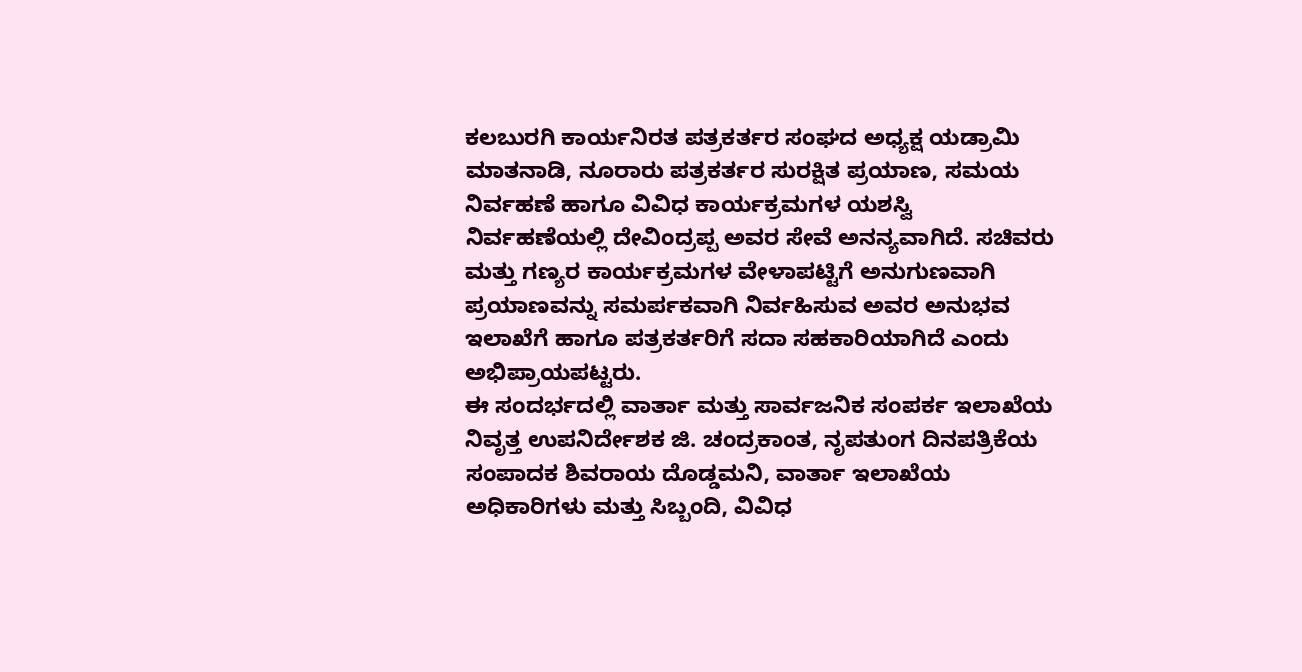ಕಲಬುರಗಿ ಕಾರ್ಯನಿರತ ಪತ್ರಕರ್ತರ ಸಂಘದ ಅಧ್ಯಕ್ಷ ಯಡ್ರಾಮಿ ಮಾತನಾಡಿ, ನೂರಾರು ಪತ್ರಕರ್ತರ ಸುರಕ್ಷಿತ ಪ್ರಯಾಣ, ಸಮಯ ನಿರ್ವಹಣೆ ಹಾಗೂ ವಿವಿಧ ಕಾರ್ಯಕ್ರಮಗಳ ಯಶಸ್ವಿ ನಿರ್ವಹಣೆಯಲ್ಲಿ ದೇವಿಂದ್ರಪ್ಪ ಅವರ ಸೇವೆ ಅನನ್ಯವಾಗಿದೆ. ಸಚಿವರು ಮತ್ತು ಗಣ್ಯರ ಕಾರ್ಯಕ್ರಮಗಳ ವೇಳಾಪಟ್ಟಿಗೆ ಅನುಗುಣವಾಗಿ ಪ್ರಯಾಣವನ್ನು ಸಮರ್ಪಕವಾಗಿ ನಿರ್ವಹಿಸುವ ಅವರ ಅನುಭವ ಇಲಾಖೆಗೆ ಹಾಗೂ ಪತ್ರಕರ್ತರಿಗೆ ಸದಾ ಸಹಕಾರಿಯಾಗಿದೆ ಎಂದು ಅಭಿಪ್ರಾಯಪಟ್ಟರು.
ಈ ಸಂದರ್ಭದಲ್ಲಿ ವಾರ್ತಾ ಮತ್ತು ಸಾರ್ವಜನಿಕ ಸಂಪರ್ಕ ಇಲಾಖೆಯ ನಿವೃತ್ತ ಉಪನಿರ್ದೇಶಕ ಜಿ. ಚಂದ್ರಕಾಂತ, ನೃಪತುಂಗ ದಿನಪತ್ರಿಕೆಯ ಸಂಪಾದಕ ಶಿವರಾಯ ದೊಡ್ಡಮನಿ, ವಾರ್ತಾ ಇಲಾಖೆಯ ಅಧಿಕಾರಿಗಳು ಮತ್ತು ಸಿಬ್ಬಂದಿ, ವಿವಿಧ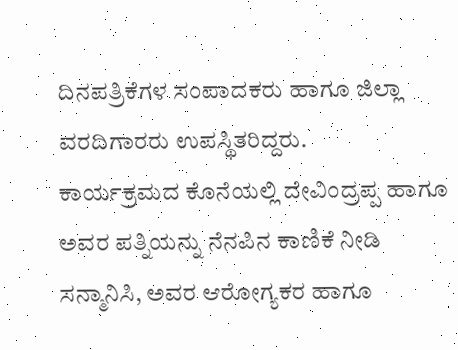ದಿನಪತ್ರಿಕೆಗಳ ಸಂಪಾದಕರು ಹಾಗೂ ಜಿಲ್ಲಾ ವರದಿಗಾರರು ಉಪಸ್ಥಿತರಿದ್ದರು.
ಕಾರ್ಯಕ್ರಮದ ಕೊನೆಯಲ್ಲಿ ದೇವಿಂದ್ರಪ್ಪ ಹಾಗೂ ಅವರ ಪತ್ನಿಯನ್ನು ನೆನಪಿನ ಕಾಣಿಕೆ ನೀಡಿ ಸನ್ಮಾನಿಸಿ, ಅವರ ಆರೋಗ್ಯಕರ ಹಾಗೂ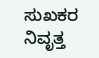ಸುಖಕರ ನಿವೃತ್ತ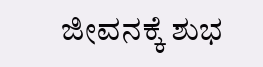ಜೀವನಕ್ಕೆ ಶುಭ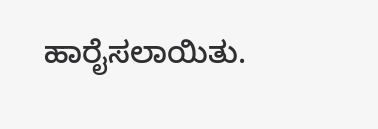ಹಾರೈಸಲಾಯಿತು.